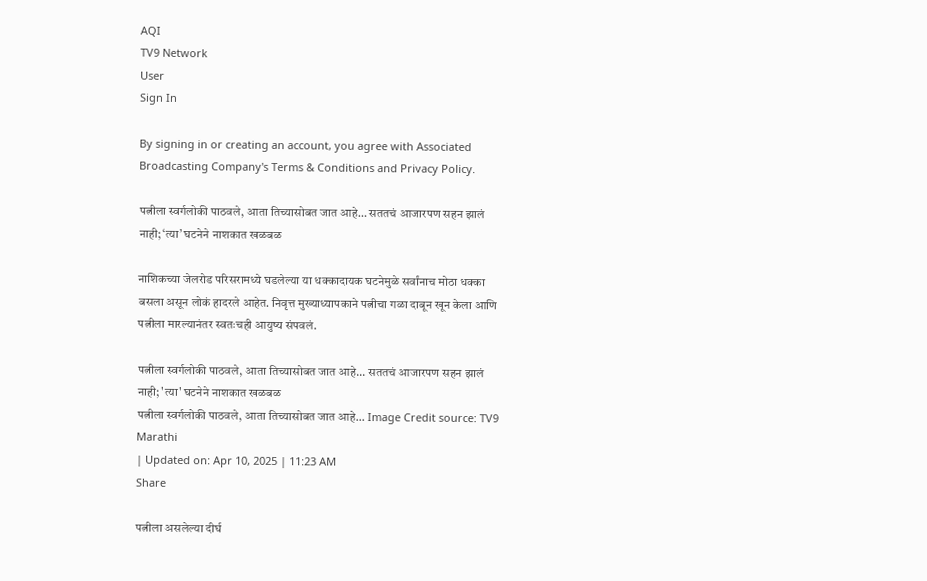AQI
TV9 Network
User
Sign In

By signing in or creating an account, you agree with Associated Broadcasting Company's Terms & Conditions and Privacy Policy.

पत्नीला स्वर्गलोकी पाठवले, आता तिच्यासोबत जात आहे… सततचं आजारपण सहन झालं नाही; ‘त्या’ घटनेने नाशकात खळबळ

नाशिकच्या जेलरोड परिसरामध्ये घडलेल्या या धक्कादायक घटनेमुळे सर्वांनाच मोठा धक्का बसला असून लोकं हादरले आहेत. निवृत्त मुख्याध्यापकाने पत्नीचा गळा दाबून खून केला आणि पत्नीला मारल्यानंतर स्वतःचही आयुष्य संपवलं.

पत्नीला स्वर्गलोकी पाठवले, आता तिच्यासोबत जात आहे... सततचं आजारपण सहन झालं नाही; 'त्या' घटनेने नाशकात खळबळ
पत्नीला स्वर्गलोकी पाठवले, आता तिच्यासोबत जात आहे... Image Credit source: TV9 Marathi
| Updated on: Apr 10, 2025 | 11:23 AM
Share

पत्नीला असलेल्या दीर्घ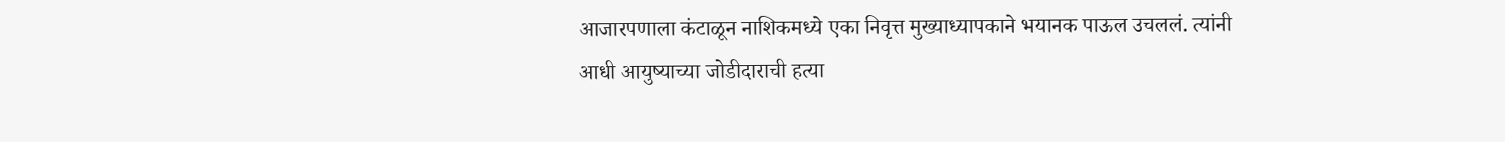आजारपणाला कंटाळून नाशिकमध्ये एका निवृत्त मुख्याध्यापकाने भयानक पाऊल उचललं. त्यांनी आधी आयुष्याच्या जोडीदाराची हत्या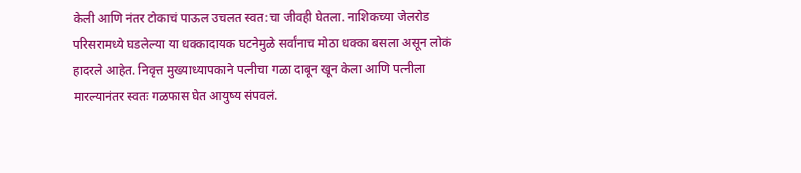केली आणि नंतर टोकाचं पाऊल उचलत स्वत:चा जीवही घेतला. नाशिकच्या जेलरोड परिसरामध्ये घडलेल्या या धक्कादायक घटनेमुळे सर्वांनाच मोठा धक्का बसला असून लोकं हादरले आहेत. निवृत्त मुख्याध्यापकाने पत्नीचा गळा दाबून खून केला आणि पत्नीला मारल्यानंतर स्वतः गळफास घेत आयुष्य संपवलं.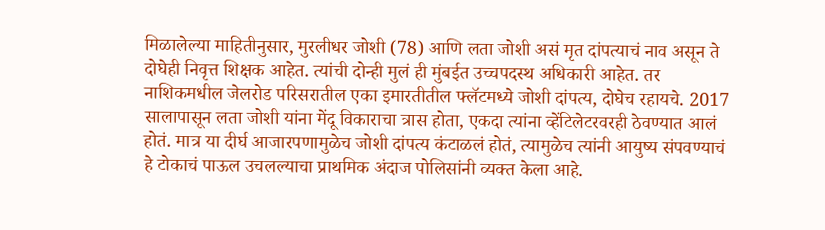मिळालेल्या माहितीनुसार, मुरलीधर जोशी (78) आणि लता जोशी असं मृत दांपत्याचं नाव असून ते दोघेही निवृत्त शिक्षक आहेत. त्यांची दोन्ही मुलं ही मुंबईत उच्चपदस्थ अधिकारी आहेत. तर नाशिकमधील जेलरोड परिसरातील एका इमारतीतील फ्लॅटमध्ये जोशी दांपत्य, दोघेच रहायचे. 2017 सालापासून लता जोशी यांना मेंदू विकाराचा त्रास होता, एकदा त्यांना व्हेंटिलेटरवरही ठेवण्यात आलं होतं. मात्र या दीर्घ आजारपणामुळेच जोशी दांपत्य कंटाळलं होतं, त्यामुळेच त्यांनी आयुष्य संपवण्याचं हे टोकाचं पाऊल उचलल्याचा प्राथमिक अंदाज पोलिसांनी व्यक्त केला आहे.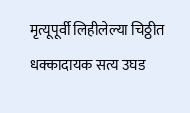मृत्यूपूर्वी लिहीलेल्या चिठ्ठीत धक्कादायक सत्य उघड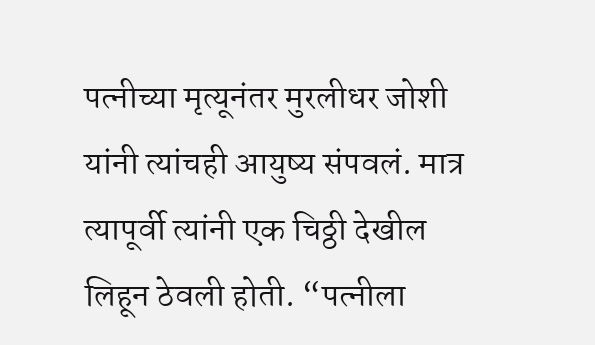पत्नीच्या मृत्यूनंतर मुरलीधर जोशी यांनी त्यांचही आयुष्य संपवलं. मात्र त्यापूर्वी त्यांनी एक चिठ्ठी देखील लिहून ठेवली होती. “पत्नीला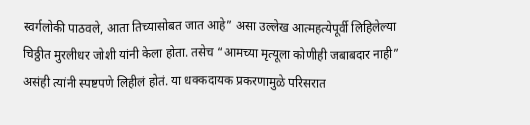स्वर्गलोकी पाठवले, आता तिच्यासोबत जात आहे” असा उल्लेख आत्महत्येपूर्वी लिहिलेल्या चिठ्ठीत मुरलीधर जोशी यांनी केला होता. तसेच “आमच्या मृत्यूला कोणीही जबाबदार नाही” असंही त्यांनी स्पष्टपणे लिहीलं होतं. या धक्कदायक प्रकरणामुळे परिसरात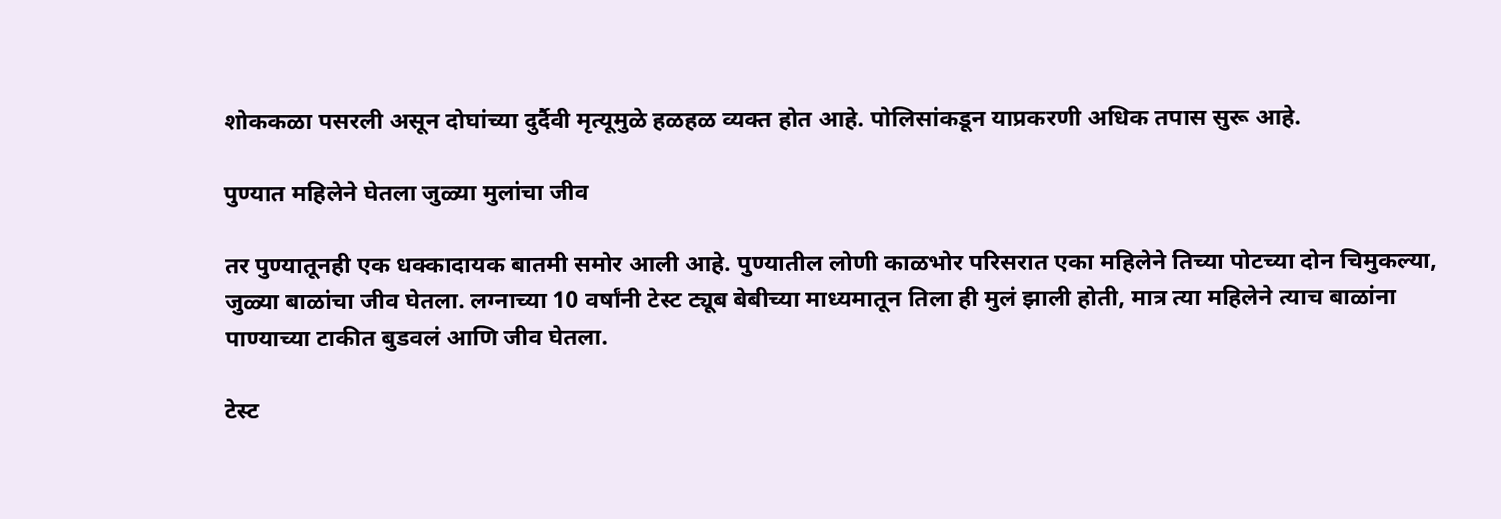शोककळा पसरली असून दोघांच्या दुर्दैवी मृत्यूमुळे हळहळ व्यक्त होत आहे. पोलिसांकडून याप्रकरणी अधिक तपास सुरू आहे.

पुण्यात महिलेने घेतला जुळ्या मुलांचा जीव

तर पुण्यातूनही एक धक्कादायक बातमी समोर आली आहे. पुण्यातील लोणी काळभोर परिसरात एका महिलेने तिच्या पोटच्या दोन चिमुकल्या, जुळ्या बाळांचा जीव घेतला. लग्नाच्या 10 वर्षांनी टेस्ट ट्यूब बेबीच्या माध्यमातून तिला ही मुलं झाली होती, मात्र त्या महिलेने त्याच बाळांना पाण्याच्या टाकीत बुडवलं आणि जीव घेतला.

टेस्ट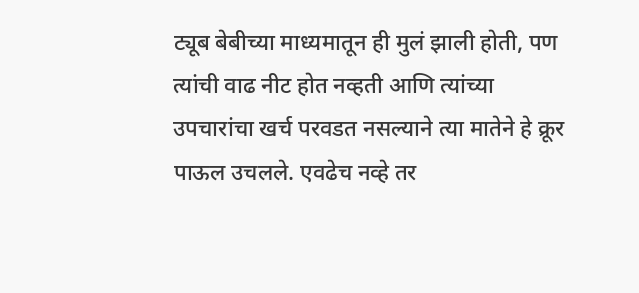ट्यूब बेबीच्या माध्यमातून ही मुलं झाली होती, पण त्यांची वाढ नीट होत नव्हती आणि त्यांच्या उपचारांचा खर्च परवडत नसल्याने त्या मातेने हे क्रूर पाऊल उचलले. एवढेच नव्हे तर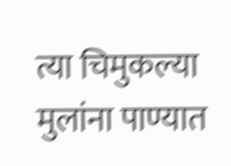त्या चिमुकल्या मुलांना पाण्यात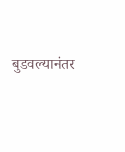बुडवल्यानंतर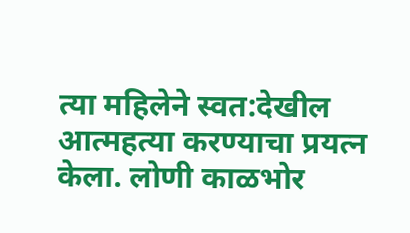त्या महिलेने स्वत:देखील आत्महत्या करण्याचा प्रयत्न केला. लोणी काळभोर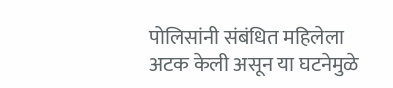पोलिसांनी संबंधित महिलेला अटक केली असून या घटनेमुळे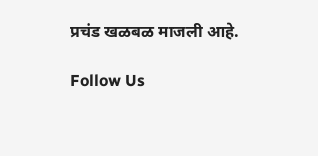प्रचंड खळबळ माजली आहे.

Follow Us